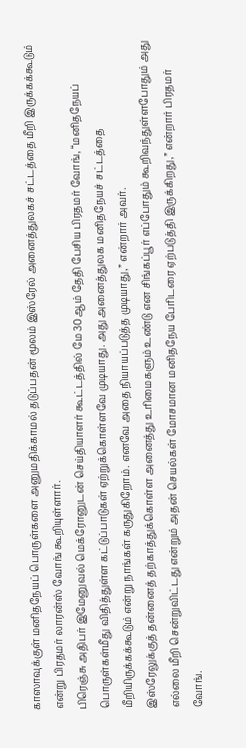காஸாவுக்குள் மனிதநேயப் பொருள்களை அனுமதிக்காமல் தடுப்பதன் மூலம் இஸ்ரேல் அனைத்துலகச் சட்டத்தை மீறி இருக்கக்கூடும் என்று பிரதமர் லாரன்ஸ் வோங் கூறியுள்ளார்.
பிரெஞ்சு அதிபர் இமேனுவல் மெக்ரோனுடன் செய்தியாளர் கூட்டத்தில் மே 30ஆம் தேதி பேசிய பிரதமர் வோங், “மனிதநேயப் பொருள்கள்மீது விதித்துள்ள கட்டுப்பாடுகள் ஏற்றுக்கொள்ளவே முடியாது. அது அனைத்துலக மனிதநேயச் சட்டத்தை மீறியிருக்கக்கூடும் என்று நாங்கள் கருதுகிறோம். எனவே அதை நியாயப்படுத்த முடியாது,” என்றார் அவர்.
இஸ்ரேலுக்குத் தன்னைத் தற்காத்துக்கொள்ள அனைத்து உரிமைகளும் உண்டு என சிங்கப்பூர் எப்போதும் கூறிவந்துள்ளபோதும் அது எல்லை மீறி சென்றுவிட்டது என்றும் அதன் செயல்கள் மோசமான மனிதநேய பேரிடரை ஏற்படுத்தி இருக்கிறது,” என்றார் பிரதமர் வோங்.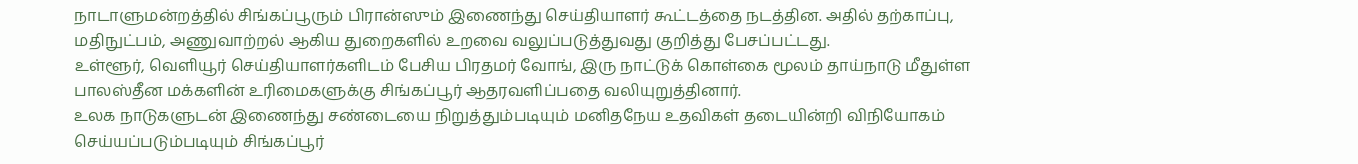நாடாளுமன்றத்தில் சிங்கப்பூரும் பிரான்ஸும் இணைந்து செய்தியாளர் கூட்டத்தை நடத்தின. அதில் தற்காப்பு, மதிநுட்பம், அணுவாற்றல் ஆகிய துறைகளில் உறவை வலுப்படுத்துவது குறித்து பேசப்பட்டது.
உள்ளூர், வெளியூர் செய்தியாளர்களிடம் பேசிய பிரதமர் வோங், இரு நாட்டுக் கொள்கை மூலம் தாய்நாடு மீதுள்ள பாலஸ்தீன மக்களின் உரிமைகளுக்கு சிங்கப்பூர் ஆதரவளிப்பதை வலியுறுத்தினார்.
உலக நாடுகளுடன் இணைந்து சண்டையை நிறுத்தும்படியும் மனிதநேய உதவிகள் தடையின்றி விநியோகம் செய்யப்படும்படியும் சிங்கப்பூர்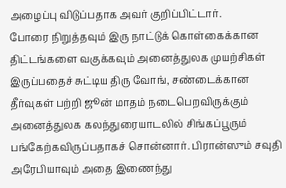அழைப்பு விடுப்பதாக அவர் குறிப்பிட்டார்.
போரை நிறுத்தவும் இரு நாட்டுக் கொள்கைக்கான திட்டங்களை வகுக்கவும் அனைத்துலக முயற்சிகள் இருப்பதைச் சுட்டிய திரு வோங், சண்டைக்கான தீர்வுகள் பற்றி ஜூன் மாதம் நடைபெறவிருக்கும் அனைத்துலக கலந்துரையாடலில் சிங்கப்பூரும் பங்கேற்கவிருப்பதாகச் சொன்னார். பிரான்ஸும் சவுதி அரேபியாவும் அதை இணைந்து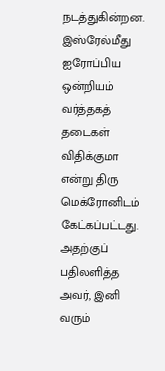நடத்துகின்றன.
இஸ்ரேல்மீது ஐரோப்பிய ஒன்றியம் வர்த்தகத் தடைகள் விதிக்குமா என்று திரு மெக்ரோனிடம் கேட்கப்பட்டது. அதற்குப் பதிலளித்த அவர், இனி வரும்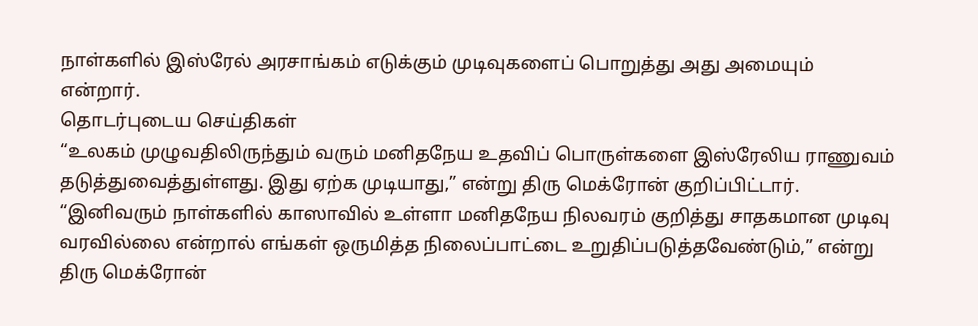நாள்களில் இஸ்ரேல் அரசாங்கம் எடுக்கும் முடிவுகளைப் பொறுத்து அது அமையும் என்றார்.
தொடர்புடைய செய்திகள்
“உலகம் முழுவதிலிருந்தும் வரும் மனிதநேய உதவிப் பொருள்களை இஸ்ரேலிய ராணுவம் தடுத்துவைத்துள்ளது. இது ஏற்க முடியாது,” என்று திரு மெக்ரோன் குறிப்பிட்டார்.
“இனிவரும் நாள்களில் காஸாவில் உள்ளா மனிதநேய நிலவரம் குறித்து சாதகமான முடிவு வரவில்லை என்றால் எங்கள் ஒருமித்த நிலைப்பாட்டை உறுதிப்படுத்தவேண்டும்,” என்று திரு மெக்ரோன்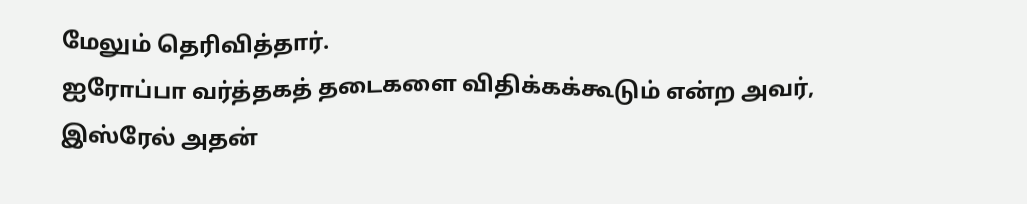மேலும் தெரிவித்தார்.
ஐரோப்பா வர்த்தகத் தடைகளை விதிக்கக்கூடும் என்ற அவர், இஸ்ரேல் அதன்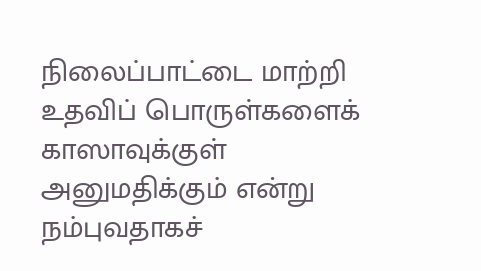நிலைப்பாட்டை மாற்றி உதவிப் பொருள்களைக் காஸாவுக்குள் அனுமதிக்கும் என்று நம்புவதாகச்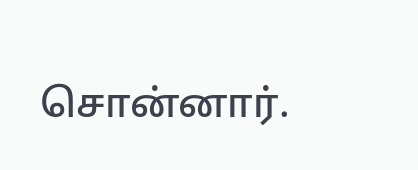சொன்னார்.